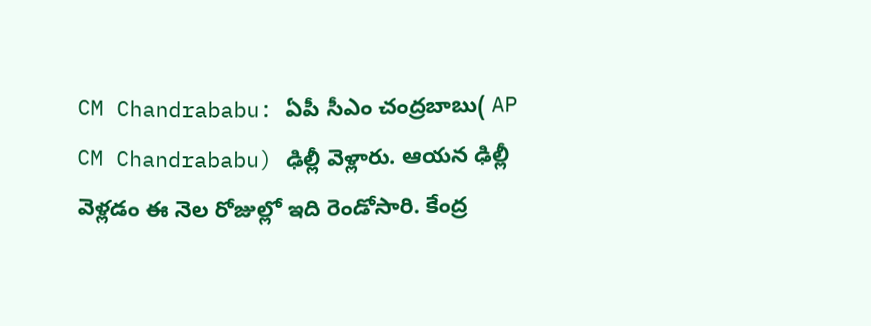CM Chandrababu: ఏపీ సీఎం చంద్రబాబు( AP CM Chandrababu) ఢిల్లీ వెళ్లారు. ఆయన ఢిల్లీ వెళ్లడం ఈ నెల రోజుల్లో ఇది రెండోసారి. కేంద్ర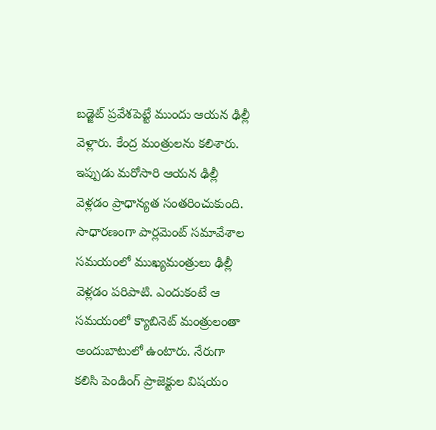బడ్జెట్ ప్రవేశపెట్టే ముందు ఆయన ఢిల్లీ వెళ్లారు. కేంద్ర మంత్రులను కలిశారు. ఇప్పుడు మరోసారి ఆయన ఢిల్లీ వెళ్లడం ప్రాధాన్యత సంతరించుకుంది. సాధారణంగా పార్లమెంట్ సమావేశాల సమయంలో ముఖ్యమంత్రులు ఢిల్లీ వెళ్లడం పరిపాటి. ఎందుకంటే ఆ సమయంలో క్యాబినెట్ మంత్రులంతా అందుబాటులో ఉంటారు. నేరుగా కలిసి పెండింగ్ ప్రాజెక్టుల విషయం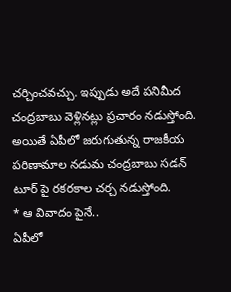చర్చించవచ్చు. ఇప్పుడు అదే పనిమీద చంద్రబాబు వెళ్లినట్లు ప్రచారం నడుస్తోంది. అయితే ఏపీలో జరుగుతున్న రాజకీయ పరిణామాల నడుమ చంద్రబాబు సడన్ టూర్ పై రకరకాల చర్చ నడుస్తోంది.
* ఆ వివాదం పైనే..
ఏపీలో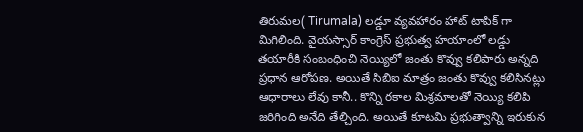తిరుమల( Tirumala) లడ్డూ వ్యవహారం హాట్ టాపిక్ గా మిగిలింది. వైయస్సార్ కాంగ్రెస్ ప్రభుత్వ హయాంలో లడ్డు తయారీకి సంబంధించి నెయ్యిలో జంతు కొవ్వు కలిపారు అన్నది ప్రధాన ఆరోపణ. అయితే సిబిఐ మాత్రం జంతు కొవ్వు కలిసినట్లు ఆధారాలు లేవు కానీ.. కొన్ని రకాల మిశ్రమాలతో నెయ్యి కలిపి జరిగింది అనేది తేల్చింది. అయితే కూటమి ప్రభుత్వాన్ని ఇరుకున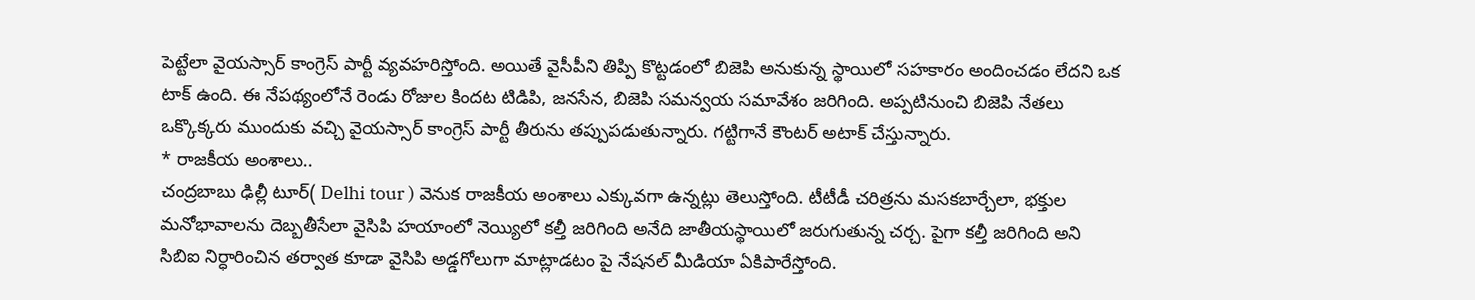పెట్టేలా వైయస్సార్ కాంగ్రెస్ పార్టీ వ్యవహరిస్తోంది. అయితే వైసీపీని తిప్పి కొట్టడంలో బిజెపి అనుకున్న స్థాయిలో సహకారం అందించడం లేదని ఒక టాక్ ఉంది. ఈ నేపథ్యంలోనే రెండు రోజుల కిందట టిడిపి, జనసేన, బిజెపి సమన్వయ సమావేశం జరిగింది. అప్పటినుంచి బిజెపి నేతలు ఒక్కొక్కరు ముందుకు వచ్చి వైయస్సార్ కాంగ్రెస్ పార్టీ తీరును తప్పుపడుతున్నారు. గట్టిగానే కౌంటర్ అటాక్ చేస్తున్నారు.
* రాజకీయ అంశాలు..
చంద్రబాబు ఢిల్లీ టూర్( Delhi tour ) వెనుక రాజకీయ అంశాలు ఎక్కువగా ఉన్నట్లు తెలుస్తోంది. టీటీడీ చరిత్రను మసకబార్చేలా, భక్తుల మనోభావాలను దెబ్బతీసేలా వైసిపి హయాంలో నెయ్యిలో కల్తీ జరిగింది అనేది జాతీయస్థాయిలో జరుగుతున్న చర్చ. పైగా కల్తీ జరిగింది అని సిబిఐ నిర్ధారించిన తర్వాత కూడా వైసిపి అడ్డగోలుగా మాట్లాడటం పై నేషనల్ మీడియా ఏకిపారేస్తోంది.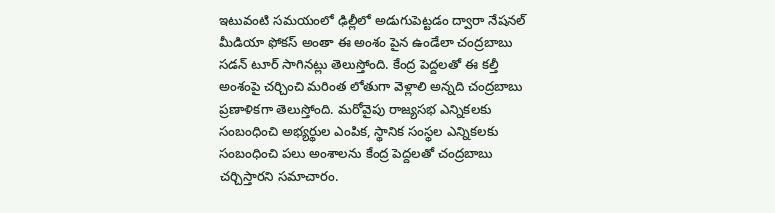ఇటువంటి సమయంలో ఢిల్లీలో అడుగుపెట్టడం ద్వారా నేషనల్ మీడియా ఫోకస్ అంతా ఈ అంశం పైన ఉండేలా చంద్రబాబు సడన్ టూర్ సాగినట్లు తెలుస్తోంది. కేంద్ర పెద్దలతో ఈ కల్తీ అంశంపై చర్చించి మరింత లోతుగా వెళ్లాలి అన్నది చంద్రబాబు ప్రణాళికగా తెలుస్తోంది. మరోవైపు రాజ్యసభ ఎన్నికలకు సంబంధించి అభ్యర్థుల ఎంపిక, స్థానిక సంస్థల ఎన్నికలకు సంబంధించి పలు అంశాలను కేంద్ర పెద్దలతో చంద్రబాబు చర్చిస్తారని సమాచారం.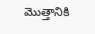మొత్తానికి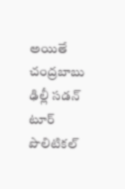అయితే చంద్రబాబు ఢిల్లీ సడన్ టూర్ పొలిటికల్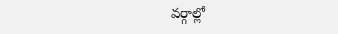వర్గాల్లో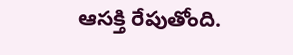ఆసక్తి రేపుతోంది.